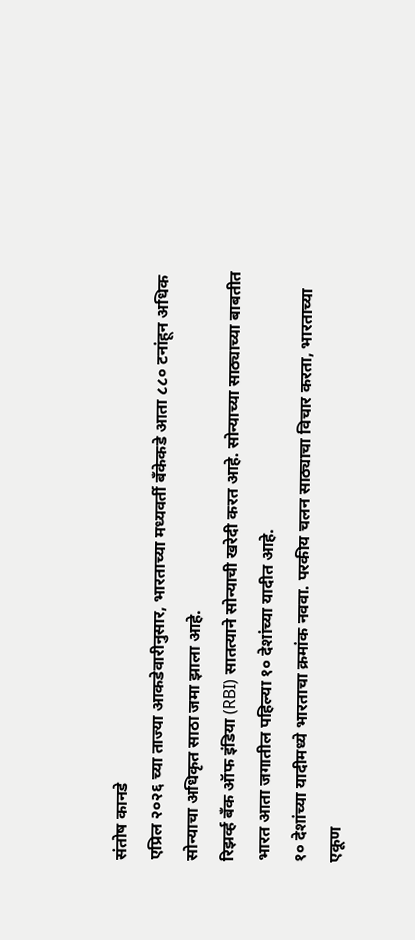संतोष कानडे
एप्रिल २०२६ च्या ताज्या आकडेवारीनुसार, भारताच्या मध्यवर्ती बँकेकडे आता ८८० टनांहून अधिक सोन्याचा अधिकृत साठा जमा झाला आहे.
रिझर्व्ह बँक ऑफ इंडिया (RBI) सातत्याने सोन्याची खरेदी करत आहे. सोन्याच्या साठ्याच्या बाबतीत भारत आता जगातील पहिल्या १० देशांच्या यादीत आहे.
१० देशांच्या यादीमध्ये भारताचा क्रमांक नववा. परकीय चलन साठ्याचा विचार करता, भारताच्या एकूण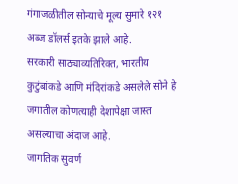गंगाजळीतील सोन्याचे मूल्य सुमारे १२१ अब्ज डॉलर्स इतके झाले आहे.
सरकारी साठ्याव्यतिरिक्त, भारतीय कुटुंबांकडे आणि मंदिरांकडे असलेले सोने हे जगातील कोणत्याही देशापेक्षा जास्त असल्याचा अंदाज आहे.
जागतिक सुवर्ण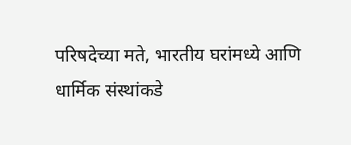परिषदेच्या मते, भारतीय घरांमध्ये आणि धार्मिक संस्थांकडे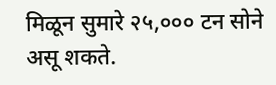मिळून सुमारे २५,००० टन सोने असू शकते.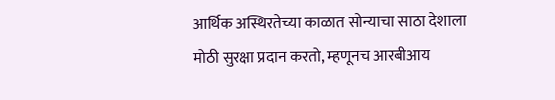आर्थिक अस्थिरतेच्या काळात सोन्याचा साठा देशाला मोठी सुरक्षा प्रदान करतो, म्हणूनच आरबीआय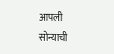आपली सोन्याची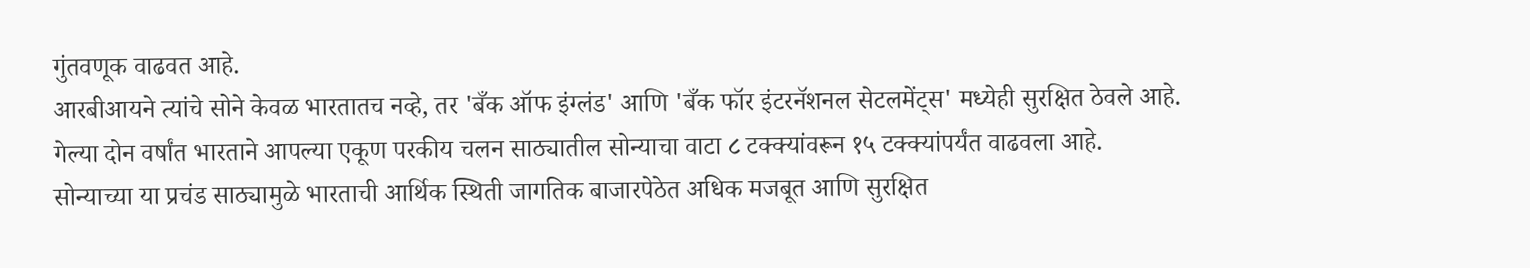गुंतवणूक वाढवत आहे.
आरबीआयने त्यांचे सोने केवळ भारतातच नव्हे, तर 'बँक ऑफ इंग्लंड' आणि 'बँक फॉर इंटरनॅशनल सेटलमेंट्स' मध्येही सुरक्षित ठेवले आहे.
गेल्या दोन वर्षांत भारताने आपल्या एकूण परकीय चलन साठ्यातील सोन्याचा वाटा ८ टक्क्यांवरून १५ टक्क्यांपर्यंत वाढवला आहे.
सोन्याच्या या प्रचंड साठ्यामुळे भारताची आर्थिक स्थिती जागतिक बाजारपेठेत अधिक मजबूत आणि सुरक्षित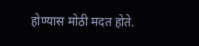होण्यास मोठी मदत होते.